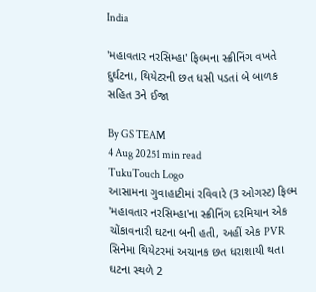India

'મહાવતાર નરસિમ્હા' ફિલ્મના સ્ક્રીનિંગ વખતે દુર્ઘટના, થિયેટરની છત ધસી પડતાં બે બાળક સહિત 3ને ઈજા

By GS TEAM
4 Aug 20251 min read
TukuTouch Logo
આસામના ગુવાહાટીમાં રવિવારે (3 ઓગસ્ટ) ફિલ્મ 'મહાવતાર નરસિમ્હા'ના સ્ક્રીનિંગ દરમિયાન એક ચોંકાવનારી ઘટના બની હતી, અહીં એક PVR સિનેમા થિયેટરમાં અચાનક છત ધરાશાયી થતા ઘટના સ્થળે 2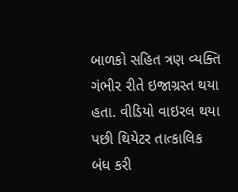બાળકો સહિત ત્રણ વ્યક્તિ ગંભીર રીતે ઇજાગ્રસ્ત થયા હતા. વીડિયો વાઇરલ થયા પછી થિયેટર તાત્કાલિક બંધ કરી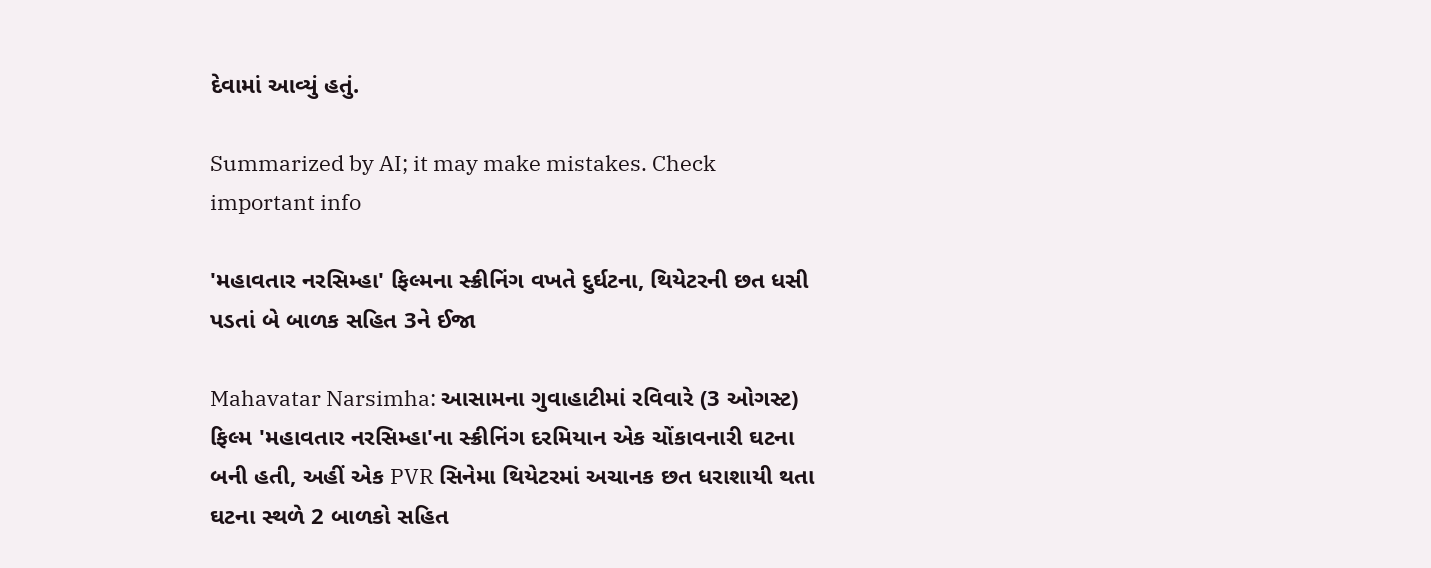દેવામાં આવ્યું હતું.

Summarized by AI; it may make mistakes. Check important info

'મહાવતાર નરસિમ્હા' ફિલ્મના સ્ક્રીનિંગ વખતે દુર્ઘટના, થિયેટરની છત ધસી પડતાં બે બાળક સહિત 3ને ઈજા

Mahavatar Narsimha: આસામના ગુવાહાટીમાં રવિવારે (3 ઓગસ્ટ) ફિલ્મ 'મહાવતાર નરસિમ્હા'ના સ્ક્રીનિંગ દરમિયાન એક ચોંકાવનારી ઘટના બની હતી, અહીં એક PVR સિનેમા થિયેટરમાં અચાનક છત ધરાશાયી થતા ઘટના સ્થળે 2 બાળકો સહિત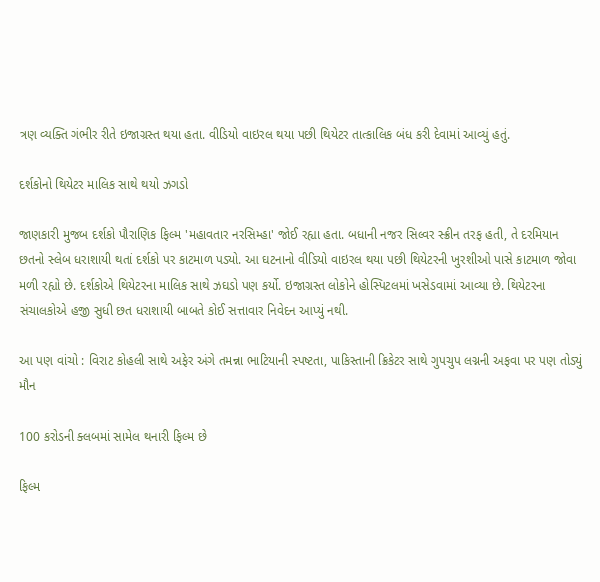ત્રણ વ્યક્તિ ગંભીર રીતે ઇજાગ્રસ્ત થયા હતા. વીડિયો વાઇરલ થયા પછી થિયેટર તાત્કાલિક બંધ કરી દેવામાં આવ્યું હતું.

દર્શકોનો થિયેટર માલિક સાથે થયો ઝગડો

જાણકારી મુજબ દર્શકો પૌરાણિક ફિલ્મ 'મહાવતાર નરસિમ્હા' જોઈ રહ્યા હતા. બધાની નજર સિલ્વર સ્ક્રીન તરફ હતી, તે દરમિયાન  છતનો સ્લેબ ધરાશાયી થતાં દર્શકો પર કાટમાળ પડ્યો. આ ઘટનાનો વીડિયો વાઇરલ થયા પછી થિયેટરની ખુરશીઓ પાસે કાટમાળ જોવા મળી રહ્યો છે. દર્શકોએ થિયેટરના માલિક સાથે ઝઘડો પણ કર્યો. ઇજાગ્રસ્ત લોકોને હોસ્પિટલમાં ખસેડવામાં આવ્યા છે. થિયેટરના સંચાલકોએ હજી સુધી છત ધરાશાયી બાબતે કોઈ સત્તાવાર નિવેદન આપ્યું નથી.

આ પણ વાંચો : વિરાટ કોહલી સાથે અફેર અંગે તમન્ના ભાટિયાની સ્પષ્ટતા, પાકિસ્તાની ક્રિકેટર સાથે ગુપચુપ લગ્નની અફવા પર પણ તોડ્યું મૌન

100 કરોડની ક્લબમાં સામેલ થનારી ફિલ્મ છે

ફિલ્મ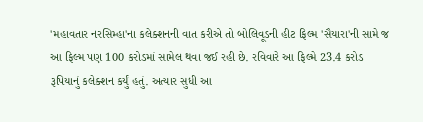'મહાવતાર નરસિમ્હા'ના કલેક્શનની વાત કરીએ તો બોલિવૂડની હીટ ફિલ્મ 'સૈયારા'ની સામે જ આ ફિલ્મ પણ 100 કરોડમાં સામેલ થવા જઈ રહી છે. રવિવારે આ ફિલ્મે 23.4 કરોડ રૂપિયાનું કલેક્શન કર્યું હતું. અત્યાર સુધી આ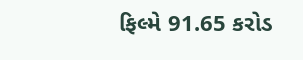ફિલ્મે 91.65 કરોડ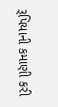રૂપિયાની કમાણી કરી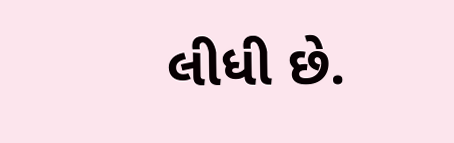લીધી છે.